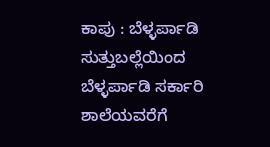ಕಾಪು : ಬೆಳ್ಳರ್ಪಾಡಿ ಸುತ್ತುಬಲ್ಲೆಯಿಂದ ಬೆಳ್ಳರ್ಪಾಡಿ ಸರ್ಕಾರಿ ಶಾಲೆಯವರೆಗೆ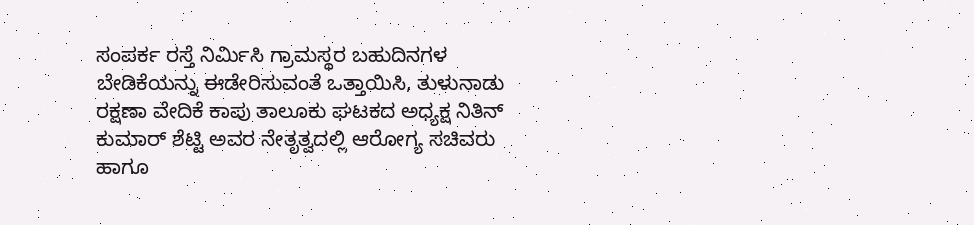ಸಂಪರ್ಕ ರಸ್ತೆ ನಿರ್ಮಿಸಿ ಗ್ರಾಮಸ್ಥರ ಬಹುದಿನಗಳ ಬೇಡಿಕೆಯನ್ನು ಈಡೇರಿಸುವಂತೆ ಒತ್ತಾಯಿಸಿ, ತುಳುನಾಡು ರಕ್ಷಣಾ ವೇದಿಕೆ ಕಾಪು ತಾಲೂಕು ಘಟಕದ ಅಧ್ಯಕ್ಷ ನಿತಿನ್ ಕುಮಾರ್ ಶೆಟ್ಟಿ ಅವರ ನೇತೃತ್ವದಲ್ಲಿ ಆರೋಗ್ಯ ಸಚಿವರು ಹಾಗೂ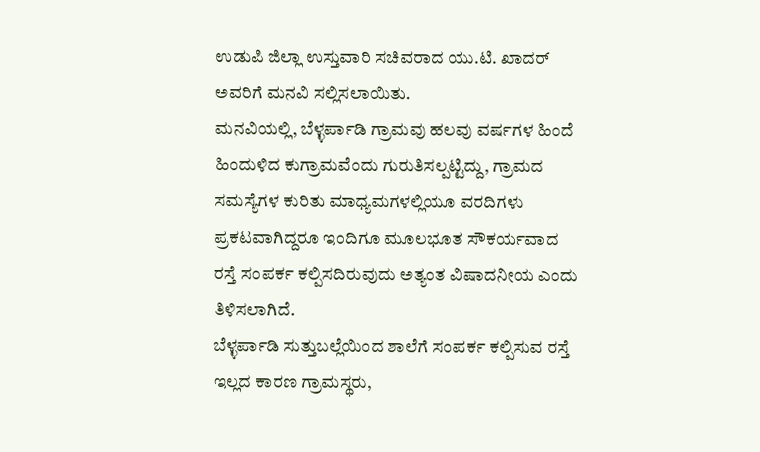ಉಡುಪಿ ಜಿಲ್ಲಾ ಉಸ್ತುವಾರಿ ಸಚಿವರಾದ ಯು.ಟಿ. ಖಾದರ್ ಅವರಿಗೆ ಮನವಿ ಸಲ್ಲಿಸಲಾಯಿತು.
ಮನವಿಯಲ್ಲಿ, ಬೆಳ್ಳರ್ಪಾಡಿ ಗ್ರಾಮವು ಹಲವು ವರ್ಷಗಳ ಹಿಂದೆ ಹಿಂದುಳಿದ ಕುಗ್ರಾಮವೆಂದು ಗುರುತಿಸಲ್ಪಟ್ಟಿದ್ದು, ಗ್ರಾಮದ ಸಮಸ್ಯೆಗಳ ಕುರಿತು ಮಾಧ್ಯಮಗಳಲ್ಲಿಯೂ ವರದಿಗಳು ಪ್ರಕಟವಾಗಿದ್ದರೂ ಇಂದಿಗೂ ಮೂಲಭೂತ ಸೌಕರ್ಯವಾದ ರಸ್ತೆ ಸಂಪರ್ಕ ಕಲ್ಪಿಸದಿರುವುದು ಅತ್ಯಂತ ವಿಷಾದನೀಯ ಎಂದು ತಿಳಿಸಲಾಗಿದೆ.
ಬೆಳ್ಳರ್ಪಾಡಿ ಸುತ್ತುಬಲ್ಲೆಯಿಂದ ಶಾಲೆಗೆ ಸಂಪರ್ಕ ಕಲ್ಪಿಸುವ ರಸ್ತೆ ಇಲ್ಲದ ಕಾರಣ ಗ್ರಾಮಸ್ಥರು,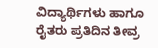ವಿದ್ಯಾರ್ಥಿಗಳು ಹಾಗೂ ರೈತರು ಪ್ರತಿದಿನ ತೀವ್ರ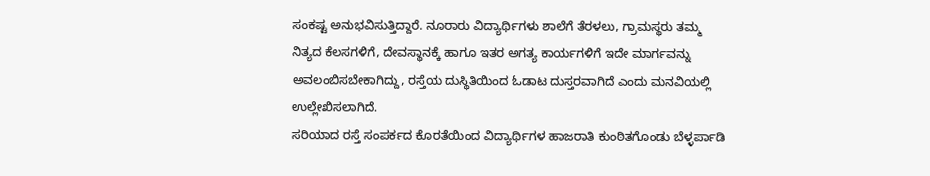ಸಂಕಷ್ಟ ಅನುಭವಿಸುತ್ತಿದ್ದಾರೆ. ನೂರಾರು ವಿದ್ಯಾರ್ಥಿಗಳು ಶಾಲೆಗೆ ತೆರಳಲು, ಗ್ರಾಮಸ್ಥರು ತಮ್ಮ ನಿತ್ಯದ ಕೆಲಸಗಳಿಗೆ, ದೇವಸ್ಥಾನಕ್ಕೆ ಹಾಗೂ ಇತರ ಅಗತ್ಯ ಕಾರ್ಯಗಳಿಗೆ ಇದೇ ಮಾರ್ಗವನ್ನು ಅವಲಂಬಿಸಬೇಕಾಗಿದ್ದು, ರಸ್ತೆಯ ದುಸ್ಥಿತಿಯಿಂದ ಓಡಾಟ ದುಸ್ತರವಾಗಿದೆ ಎಂದು ಮನವಿಯಲ್ಲಿ ಉಲ್ಲೇಖಿಸಲಾಗಿದೆ.
ಸರಿಯಾದ ರಸ್ತೆ ಸಂಪರ್ಕದ ಕೊರತೆಯಿಂದ ವಿದ್ಯಾರ್ಥಿಗಳ ಹಾಜರಾತಿ ಕುಂಠಿತಗೊಂಡು ಬೆಳ್ಳರ್ಪಾಡಿ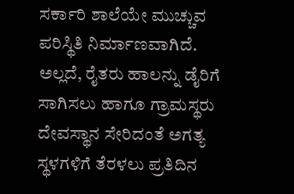ಸರ್ಕಾರಿ ಶಾಲೆಯೇ ಮುಚ್ಚುವ ಪರಿಸ್ಥಿತಿ ನಿರ್ಮಾಣವಾಗಿದೆ. ಅಲ್ಲದೆ, ರೈತರು ಹಾಲನ್ನು ಡೈರಿಗೆ ಸಾಗಿಸಲು ಹಾಗೂ ಗ್ರಾಮಸ್ಥರು ದೇವಸ್ಥಾನ ಸೇರಿದಂತೆ ಅಗತ್ಯ ಸ್ಥಳಗಳಿಗೆ ತೆರಳಲು ಪ್ರತಿದಿನ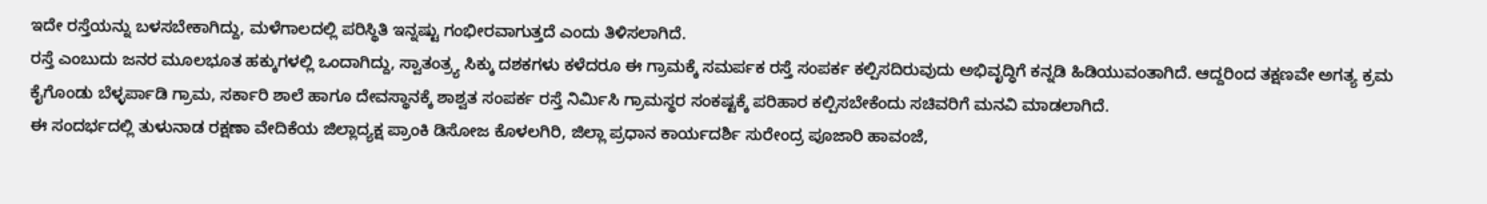ಇದೇ ರಸ್ತೆಯನ್ನು ಬಳಸಬೇಕಾಗಿದ್ದು, ಮಳೆಗಾಲದಲ್ಲಿ ಪರಿಸ್ಥಿತಿ ಇನ್ನಷ್ಟು ಗಂಭೀರವಾಗುತ್ತದೆ ಎಂದು ತಿಳಿಸಲಾಗಿದೆ.
ರಸ್ತೆ ಎಂಬುದು ಜನರ ಮೂಲಭೂತ ಹಕ್ಕುಗಳಲ್ಲಿ ಒಂದಾಗಿದ್ದು, ಸ್ವಾತಂತ್ರ್ಯ ಸಿಕ್ಕು ದಶಕಗಳು ಕಳೆದರೂ ಈ ಗ್ರಾಮಕ್ಕೆ ಸಮರ್ಪಕ ರಸ್ತೆ ಸಂಪರ್ಕ ಕಲ್ಪಿಸದಿರುವುದು ಅಭಿವೃದ್ಧಿಗೆ ಕನ್ನಡಿ ಹಿಡಿಯುವಂತಾಗಿದೆ. ಆದ್ದರಿಂದ ತಕ್ಷಣವೇ ಅಗತ್ಯ ಕ್ರಮ ಕೈಗೊಂಡು ಬೆಳ್ಳರ್ಪಾಡಿ ಗ್ರಾಮ, ಸರ್ಕಾರಿ ಶಾಲೆ ಹಾಗೂ ದೇವಸ್ಥಾನಕ್ಕೆ ಶಾಶ್ವತ ಸಂಪರ್ಕ ರಸ್ತೆ ನಿರ್ಮಿಸಿ ಗ್ರಾಮಸ್ಥರ ಸಂಕಷ್ಟಕ್ಕೆ ಪರಿಹಾರ ಕಲ್ಪಿಸಬೇಕೆಂದು ಸಚಿವರಿಗೆ ಮನವಿ ಮಾಡಲಾಗಿದೆ.
ಈ ಸಂದರ್ಭದಲ್ಲಿ ತುಳುನಾಡ ರಕ್ಷಣಾ ವೇದಿಕೆಯ ಜಿಲ್ಲಾದ್ಯಕ್ಷ ಪ್ರಾಂಕಿ ಡಿಸೋಜ ಕೊಳಲಗಿರಿ, ಜಿಲ್ಲಾ ಪ್ರಧಾನ ಕಾರ್ಯದರ್ಶಿ ಸುರೇಂದ್ರ ಪೂಜಾರಿ ಹಾವಂಜೆ,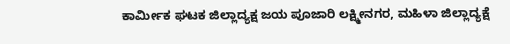ಕಾರ್ಮೀಕ ಘಟಕ ಜಿಲ್ಲಾದ್ಯಕ್ಷ ಜಯ ಪೂಜಾರಿ ಲಕ್ಷ್ಮೀನಗರ, ಮಹಿಳಾ ಜಿಲ್ಲಾದ್ಯಕ್ಷೆ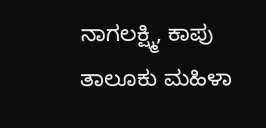ನಾಗಲಕ್ಷ್ಮಿ, ಕಾಪು ತಾಲೂಕು ಮಹಿಳಾ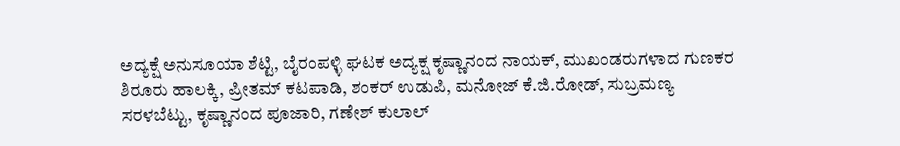ಅದ್ಯಕ್ಷೆ ಅನುಸೂಯಾ ಶೆಟ್ಟಿ, ಬೈರಂಪಳ್ಳಿ ಘಟಕ ಅದ್ಯಕ್ಷ ಕೃಷ್ಣಾನಂದ ನಾಯಕ್, ಮುಖಂಡರುಗಳಾದ ಗುಣಕರ ಶಿರೂರು ಹಾಲಕ್ಕಿ, ಪ್ರೀತಮ್ ಕಟಪಾಡಿ, ಶಂಕರ್ ಉಡುಪಿ, ಮನೋಜ್ ಕೆ.ಜಿ.ರೋಡ್, ಸುಬ್ರಮಣ್ಯ ಸರಳಬೆಟ್ಟು, ಕೃಷ್ಣಾನಂದ ಪೂಜಾರಿ, ಗಣೇಶ್ ಕುಲಾಲ್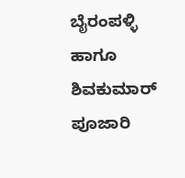ಬೈರಂಪಳ್ಳಿ ಹಾಗೂ ಶಿವಕುಮಾರ್ ಪೂಜಾರಿ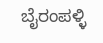ಬೈರಂಪಳ್ಳಿ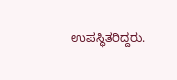ಉಪಸ್ಥಿತರಿದ್ದರು.